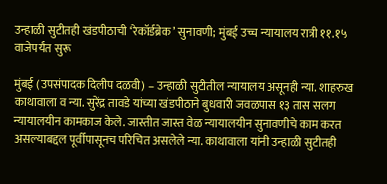उन्हाळी सुटीतही खंडपीठाची ‘रेकॉर्डब्रेक’ सुनावणी; मुंबई उच्च न्यायालय रात्री ११.१५ वाजेपर्यंत सुरू

मुंबई (उपसंपादक दिलीप दळवी) – उन्हाळी सुटीतील न्यायालय असूनही न्या. शाहरुख काथावाला व न्या. सुरेंद्र तावडे यांच्या खंडपीठाने बुधवारी जवळपास १३ तास सलग न्यायालयीन कामकाज केले. जास्तीत जास्त वेळ न्यायालयीन सुनावणीचे काम करत असल्याबद्दल पूर्वीपासूनच परिचित असलेले न्या. काथावाला यांनी उन्हाळी सुटीतही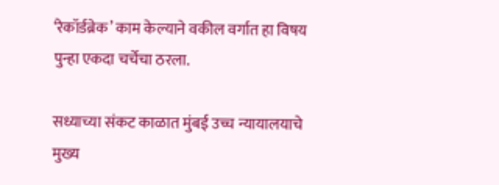‘रेकॉर्डब्रेक’ काम केल्याने वकील वर्गात हा विषय पुन्हा एकदा चर्चेचा ठरला.

सध्याच्या संकट काळात मुंबई उच्च न्यायालयाचे मुख्य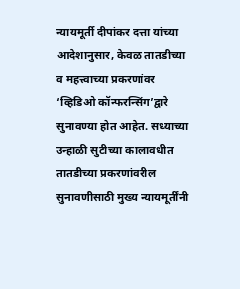न्यायमूर्ती दीपांकर दत्ता यांच्या आदेशानुसार, केवळ तातडीच्या व महत्त्वाच्या प्रकरणांवर ‘व्हिडिओ कॉन्फरन्सिंग’द्वारे सुनावण्या होत आहेत. सध्याच्या उन्हाळी सुटीच्या कालावधीत तातडीच्या प्रकरणांवरील सुनावणीसाठी मुख्य न्यायमूर्तींनी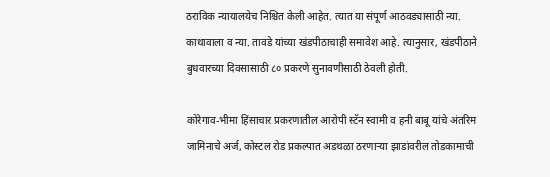ठराविक न्यायालयेच निश्चित केली आहेत. त्यात या संपूर्ण आठवड्यासाठी न्या. काथावाला व न्या. तावडे यांच्या खंडपीठाचाही समावेश आहे. त्यानुसार, खंडपीठाने बुधवारच्या दिवसासाठी ८० प्रकरणे सुनावणीसाठी ठेवली होती.

कोरेगाव-भीमा हिंसाचार प्रकरणातील आरोपी स्टॅन स्वामी व हनी बाबू यांचे अंतरिम जामिनाचे अर्ज, कोस्टल रोड प्रकल्पात अडथळा ठरणाऱ्या झाडांवरील तोडकामाची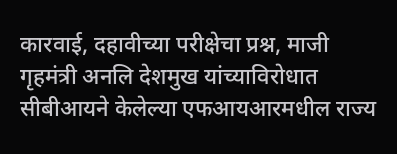कारवाई, दहावीच्या परीक्षेचा प्रश्न, माजी गृहमंत्री अनलि देशमुख यांच्याविरोधात सीबीआयने केलेल्या एफआयआरमधील राज्य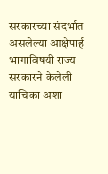सरकारच्या संदर्भात असलेल्या आक्षेपार्ह भागाविषयी राज्य सरकारने केलेली याचिका अशा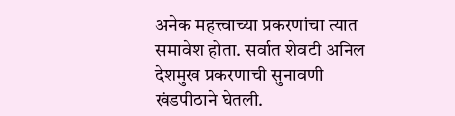अनेक महत्त्वाच्या प्रकरणांचा त्यात समावेश होता. सर्वात शेवटी अनिल देशमुख प्रकरणाची सुनावणी खंडपीठाने घेतली.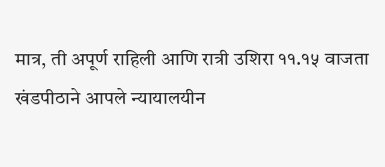मात्र, ती अपूर्ण राहिली आणि रात्री उशिरा ११.१५ वाजता खंडपीठाने आपले न्यायालयीन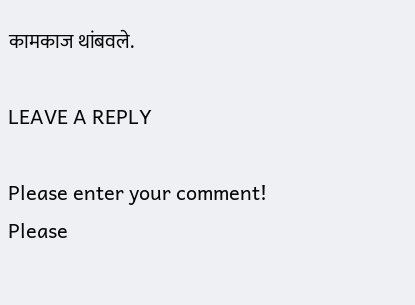कामकाज थांबवले.

LEAVE A REPLY

Please enter your comment!
Please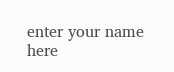enter your name here